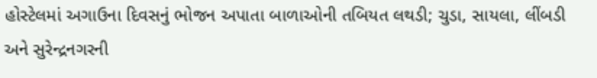હોસ્ટેલમાં અગાઉના દિવસનું ભોજન અપાતા બાળાઓની તબિયત લથડી; ચુડા, સાયલા, લીંબડી અને સુરેન્દ્રનગરની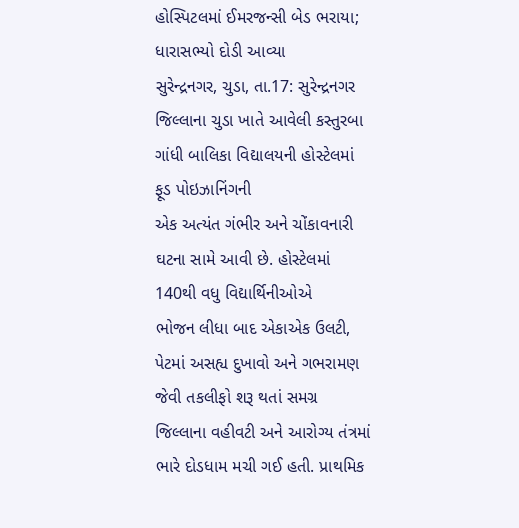હોસ્પિટલમાં ઈમરજન્સી બેડ ભરાયા; ધારાસભ્યો દોડી આવ્યા
સુરેન્દ્રનગર, ચુડા, તા.17: સુરેન્દ્રનગર
જિલ્લાના ચુડા ખાતે આવેલી કસ્તુરબા ગાંધી બાલિકા વિદ્યાલયની હોસ્ટેલમાં ફૂડ પોઇઝાનિંગની
એક અત્યંત ગંભીર અને ચોંકાવનારી ઘટના સામે આવી છે. હોસ્ટેલમાં 140થી વધુ વિદ્યાર્થિનીઓએ
ભોજન લીધા બાદ એકાએક ઉલટી, પેટમાં અસહ્ય દુખાવો અને ગભરામણ જેવી તકલીફો શરૂ થતાં સમગ્ર
જિલ્લાના વહીવટી અને આરોગ્ય તંત્રમાં ભારે દોડધામ મચી ગઈ હતી. પ્રાથમિક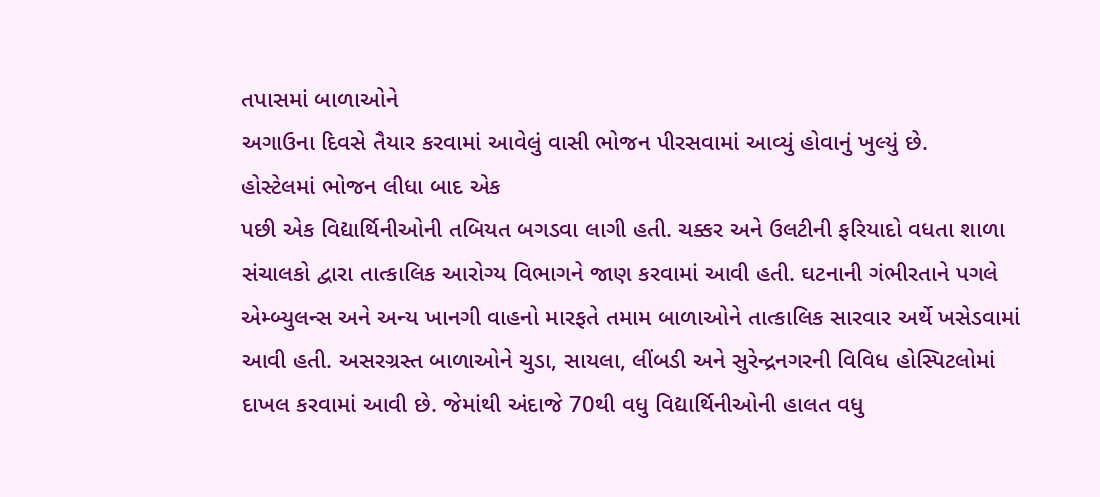તપાસમાં બાળાઓને
અગાઉના દિવસે તૈયાર કરવામાં આવેલું વાસી ભોજન પીરસવામાં આવ્યું હોવાનું ખુલ્યું છે.
હોસ્ટેલમાં ભોજન લીધા બાદ એક
પછી એક વિદ્યાર્થિનીઓની તબિયત બગડવા લાગી હતી. ચક્કર અને ઉલટીની ફરિયાદો વધતા શાળા
સંચાલકો દ્વારા તાત્કાલિક આરોગ્ય વિભાગને જાણ કરવામાં આવી હતી. ઘટનાની ગંભીરતાને પગલે
એમ્બ્યુલન્સ અને અન્ય ખાનગી વાહનો મારફતે તમામ બાળાઓને તાત્કાલિક સારવાર અર્થે ખસેડવામાં
આવી હતી. અસરગ્રસ્ત બાળાઓને ચુડા, સાયલા, લીંબડી અને સુરેન્દ્રનગરની વિવિધ હોસ્પિટલોમાં
દાખલ કરવામાં આવી છે. જેમાંથી અંદાજે 70થી વધુ વિદ્યાર્થિનીઓની હાલત વધુ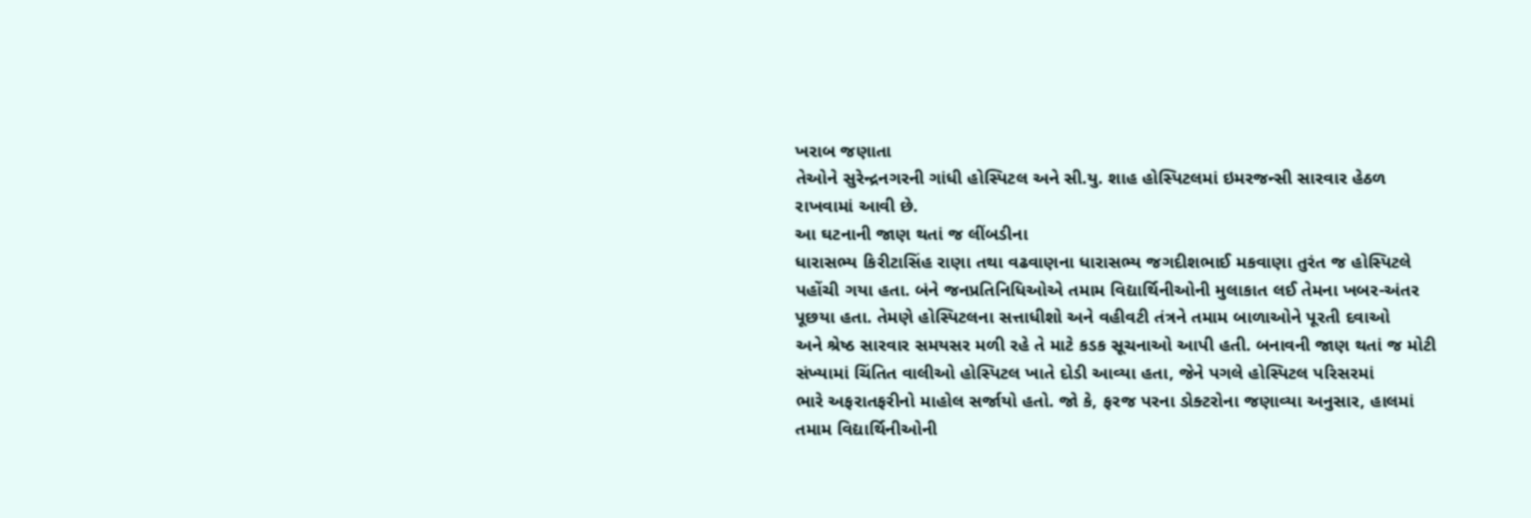ખરાબ જણાતા
તેઓને સુરેન્દ્રનગરની ગાંધી હોસ્પિટલ અને સી.યુ. શાહ હોસ્પિટલમાં ઇમરજન્સી સારવાર હેઠળ
રાખવામાં આવી છે.
આ ઘટનાની જાણ થતાં જ લીંબડીના
ધારાસભ્ય કિરીટાસિંહ રાણા તથા વઢવાણના ધારાસભ્ય જગદીશભાઈ મકવાણા તુરંત જ હોસ્પિટલે
પહોંચી ગયા હતા. બંને જનપ્રતિનિધિઓએ તમામ વિદ્યાર્થિનીઓની મુલાકાત લઈ તેમના ખબર-અંતર
પૂછયા હતા. તેમણે હોસ્પિટલના સત્તાધીશો અને વહીવટી તંત્રને તમામ બાળાઓને પૂરતી દવાઓ
અને શ્રેષ્ઠ સારવાર સમયસર મળી રહે તે માટે કડક સૂચનાઓ આપી હતી. બનાવની જાણ થતાં જ મોટી
સંખ્યામાં ચિંતિત વાલીઓ હોસ્પિટલ ખાતે દોડી આવ્યા હતા, જેને પગલે હોસ્પિટલ પરિસરમાં
ભારે અફરાતફરીનો માહોલ સર્જાયો હતો. જો કે, ફરજ પરના ડોક્ટરોના જણાવ્યા અનુસાર, હાલમાં
તમામ વિદ્યાર્થિનીઓની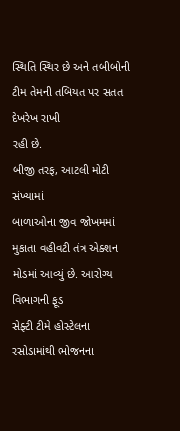સ્થિતિ સ્થિર છે અને તબીબોની ટીમ તેમની તબિયત પર સતત દેખરેખ રાખી
રહી છે.
બીજી તરફ, આટલી મોટી સંખ્યામાં
બાળાઓના જીવ જોખમમાં મુકાતા વહીવટી તંત્ર એક્શન મોડમાં આવ્યું છે. આરોગ્ય વિભાગની ફૂડ
સેફ્ટી ટીમે હોસ્ટેલના રસોડામાંથી ભોજનના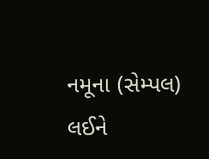નમૂના (સેમ્પલ) લઈને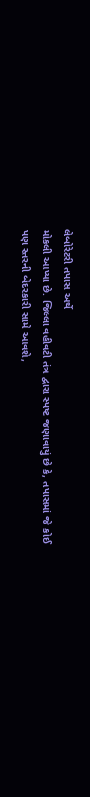લેબોરેટરી તપાસ અર્થે
મોકલી આપ્યા છે. જિલ્લા વહીવટી તંત્ર દ્વારા સ્પષ્ટ જણાવાયું છે કે, તપાસમાં જે કોઈ
પણ સ્તરની બેદરકારી સામે આવશે,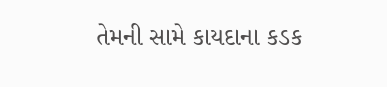તેમની સામે કાયદાના કડક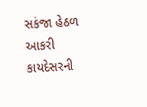સકંજા હેઠળ આકરી કાયદેસરની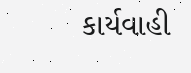કાર્યવાહી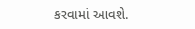કરવામાં આવશે.